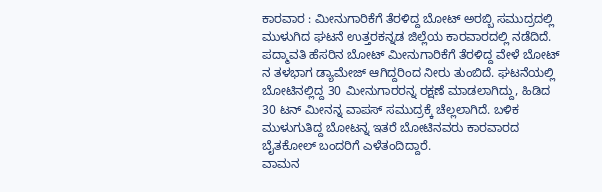ಕಾರವಾರ : ಮೀನುಗಾರಿಕೆಗೆ ತೆರಳಿದ್ದ ಬೋಟ್ ಅರಬ್ಬಿ ಸಮುದ್ರದಲ್ಲಿ ಮುಳುಗಿದ ಘಟನೆ ಉತ್ತರಕನ್ನಡ ಜಿಲ್ಲೆಯ ಕಾರವಾರದಲ್ಲಿ ನಡೆದಿದೆ. ಪದ್ಮಾವತಿ ಹೆಸರಿನ ಬೋಟ್ ಮೀನುಗಾರಿಕೆಗೆ ತೆರಳಿದ್ದ ವೇಳೆ ಬೋಟ್ ನ ತಳಭಾಗ ಡ್ಯಾಮೇಜ್ ಆಗಿದ್ದರಿಂದ ನೀರು ತುಂಬಿದೆ. ಘಟನೆಯಲ್ಲಿ ಬೋಟಿನಲ್ಲಿದ್ದ 30 ಮೀನುಗಾರರನ್ನ ರಕ್ಷಣೆ ಮಾಡಲಾಗಿದ್ದು, ಹಿಡಿದ 30 ಟನ್ ಮೀನನ್ನ ವಾಪಸ್ ಸಮುದ್ರಕ್ಕೆ ಚೆಲ್ಲಲಾಗಿದೆ. ಬಳಿಕ ಮುಳುಗುತಿದ್ದ ಬೋಟನ್ನ ಇತರೆ ಬೋಟಿನವರು ಕಾರವಾರದ ಬೈತಕೋಲ್ ಬಂದರಿಗೆ ಎಳೆತಂದಿದ್ದಾರೆ.
ವಾಮನ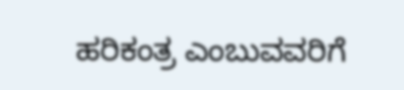ಹರಿಕಂತ್ರ ಎಂಬುವವರಿಗೆ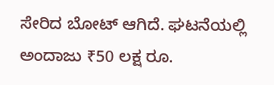ಸೇರಿದ ಬೋಟ್ ಆಗಿದೆ. ಘಟನೆಯಲ್ಲಿ ಅಂದಾಜು ₹50 ಲಕ್ಷ ರೂ.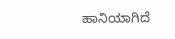ಹಾನಿಯಾಗಿದೆ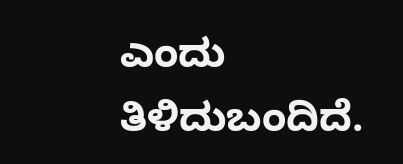ಎಂದು ತಿಳಿದುಬಂದಿದೆ.